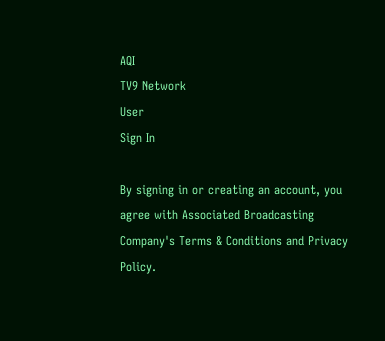AQI
TV9 Network
User
Sign In

By signing in or creating an account, you agree with Associated Broadcasting Company's Terms & Conditions and Privacy Policy.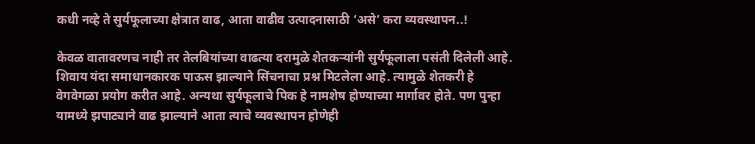कधी नव्हे ते सुर्यफूलाच्या क्षेत्रात वाढ, आता वाढीव उत्पादनासाठी ‘असे’ करा व्यवस्थापन..!

केवळ वातावरणच नाही तर तेलबियांच्या वाढत्या दरामुळे शेतकऱ्यांनी सुर्यफूलाला पसंती दिलेली आहे. शिवाय यंदा समाधानकारक पाऊस झाल्याने सिंचनाचा प्रश्न मिटलेला आहे. त्यामुळे शेतकरी हे वेगवेगळा प्रयोग करीत आहे. अन्यथा सुर्यफूलाचे पिक हे नामशेष होण्याच्या मार्गावर होते. पण पुन्हा यामध्ये झपाट्याने वाढ झाल्याने आता त्याचे व्यवस्थापन होणेही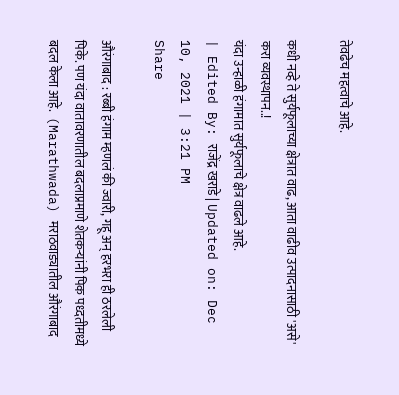तेवढेच महत्वाचे आहे.

कधी नव्हे ते सुर्यफूलाच्या क्षेत्रात वाढ, आता वाढीव उत्पादनासाठी 'असे' करा व्यवस्थापन..!
यंदा उन्हाळी हंगामात सुर्यफूलाचे क्षेत्र वाढले आहे.
| Edited By: राजेंद्र खराडे | Updated on: Dec 10, 2021 | 3:21 PM
Share

औरंगाबाद : रब्बी हंगाम म्हणलं की ज्वारी, गहू अन् हरभरा ही ठरलेली पिके. पण यंदा वातावरणातील बदलाप्रमाणे शेतकऱ्यांनी पिक पध्दतीमध्ये बदल केला आहे.  (Marathwada) मराठवाड्यातील औरंगाबाद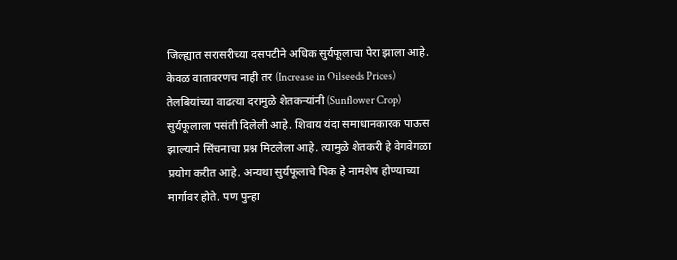जिल्ह्यात सरासरीच्या दसपटीने अधिक सुर्यफूलाचा पेरा झाला आहे. केवळ वातावरणच नाही तर (Increase in Oilseeds Prices) तेलबियांच्या वाढत्या दरामुळे शेतकऱ्यांनी (Sunflower Crop) सुर्यफूलाला पसंती दिलेली आहे. शिवाय यंदा समाधानकारक पाऊस झाल्याने सिंचनाचा प्रश्न मिटलेला आहे. त्यामुळे शेतकरी हे वेगवेगळा प्रयोग करीत आहे. अन्यथा सुर्यफूलाचे पिक हे नामशेष होण्याच्या मार्गावर होते. पण पुन्हा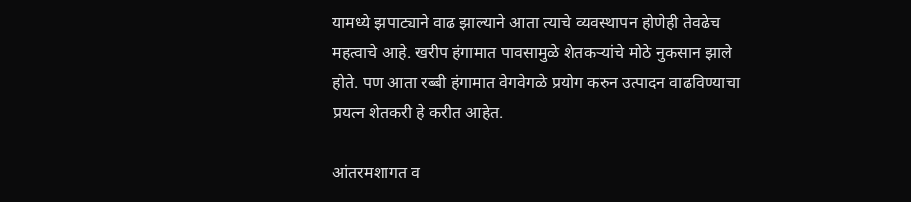यामध्ये झपाट्याने वाढ झाल्याने आता त्याचे व्यवस्थापन होणेही तेवढेच महत्वाचे आहे. खरीप हंगामात पावसामुळे शेतकऱ्यांचे मोठे नुकसान झाले होते. पण आता रब्बी हंगामात वेगवेगळे प्रयोग करुन उत्पादन वाढविण्याचा प्रयत्न शेतकरी हे करीत आहेत.

आंतरमशागत व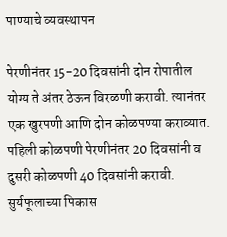पाण्याचे व्यवस्थापन

पेरणीनंतर 15-20 दिवसांनी दोन रोपातील योग्य ते अंतर ठेऊन विरळणी करावी. त्यानंतर एक खुरपणी आणि दोन कोळपण्या कराव्यात. पहिली कोळपणी पेरणीनंतर 20 दिवसांनी व दुसरी कोळपणी 40 दिवसांनी करावी. सुर्यफूलाच्या पिकास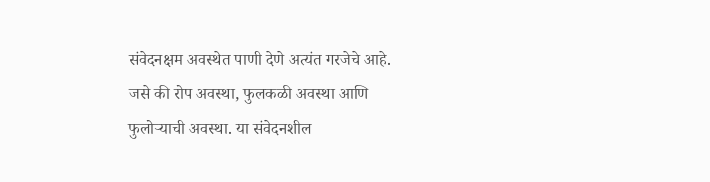संवेदनक्षम अवस्थेत पाणी देणे अत्यंत गरजेचे आहे. जसे की रोप अवस्था, फुलकळी अवस्था आणि फुलोऱ्याची अवस्था. या संवेदनशील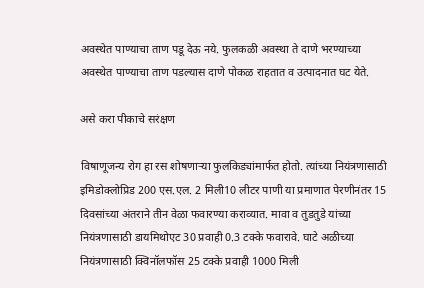अवस्थेत पाण्याचा ताण पडू देऊ नये. फुलकळी अवस्था ते दाणे भरण्याच्या अवस्थेत पाण्याचा ताण पडल्यास दाणे पोकळ राहतात व उत्पादनात घट येते.

असे करा पीकाचे सरंक्षण

विषाणूजन्य रोग हा रस शोषणाऱ्या फुलकिड्यांमार्फत होतो. त्यांच्या नियंत्रणासाठी इमिडोक्लोप्रिड 200 एस.एल. 2 मिली10 लीटर पाणी या प्रमाणात पेरणीनंतर 15 दिवसांच्या अंतराने तीन वेळा फवारण्या कराव्यात. मावा व तुडतुडे यांच्या नियंत्रणासाठी डायमिथोएट 30 प्रवाही 0.3 टक्के फवारावे. घाटे अळीच्या नियंत्रणासाठी क्विनॉलफॉस 25 टक्के प्रवाही 1000 मिली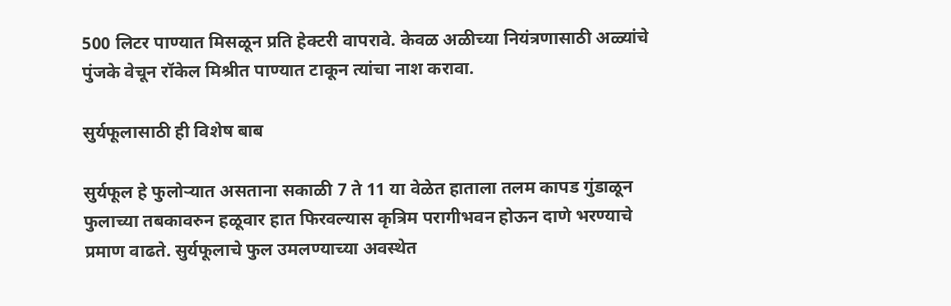500 लिटर पाण्यात मिसळून प्रति हेक्टरी वापरावे. केवळ अळीच्या नियंत्रणासाठी अळ्यांचे पुंजके वेचून रॉकेल मिश्रीत पाण्यात टाकून त्यांचा नाश करावा.

सुर्यफूलासाठी ही विशेष बाब

सुर्यफूल हे फुलोऱ्यात असताना सकाळी 7 ते 11 या वेळेत हाताला तलम कापड गुंडाळून फुलाच्या तबकावरुन हळूवार हात फिरवल्यास कृत्रिम परागीभवन होऊन दाणे भरण्याचे प्रमाण वाढते. सुर्यफूलाचे फुल उमलण्याच्या अवस्थेत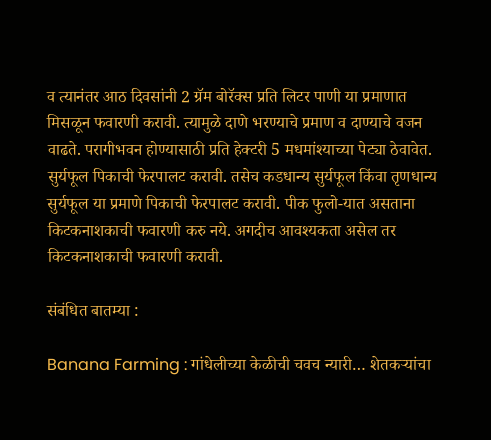व त्यानंतर आठ दिवसांनी 2 ग्रॅम बोरॅक्स प्रति लिटर पाणी या प्रमाणात मिसळून फवारणी करावी. त्यामुळे दाणे भरण्याचे प्रमाण व दाण्याचे वजन वाढते. परागीभवन होण्यासाठी प्रति हेक्टरी 5 मधमांश्याच्या पेट्या ठेवावेत. सुर्यफूल पिकाची फेरपालट करावी. तसेच कडधान्य सुर्यफूल किंवा तृणधान्य सुर्यफूल या प्रमाणे पिकाची फेरपालट करावी. पीक फुलो-यात असताना किटकनाशकाची फवारणी करु नये. अगदीच आवश्यकता असेल तर किटकनाशकाची फवारणी करावी.

संबंधित बातम्या :

Banana Farming : गांधेलीच्या केळीची चवच न्यारी… शेतकऱ्यांचा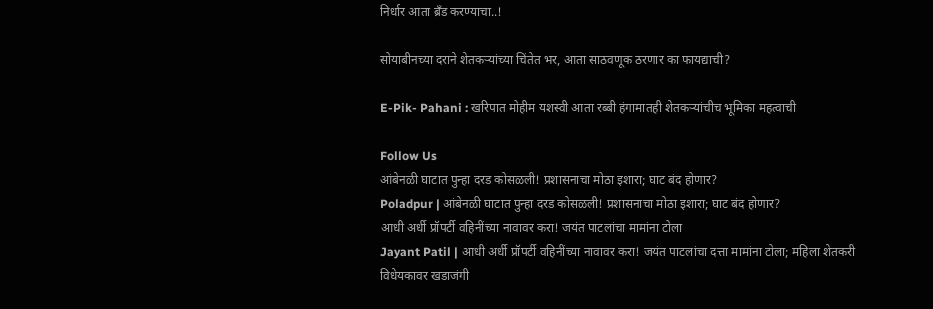निर्धार आता ब्रँड करण्याचा..!

सोयाबीनच्या दराने शेतकऱ्यांच्या चिंतेत भर, आता साठवणूक ठरणार का फायद्याची?

E-Pik- Pahani : खरिपात मोहीम यशस्वी आता रब्बी हंगामातही शेतकऱ्यांचीच भूमिका महत्वाची

Follow Us
आंबेनळी घाटात पुन्हा दरड कोसळली! प्रशासनाचा मोठा इशारा; घाट बंद होणार?
Poladpur | आंबेनळी घाटात पुन्हा दरड कोसळली! प्रशासनाचा मोठा इशारा; घाट बंद होणार?
आधी अर्धी प्रॉपर्टी वहिनींच्या नावावर करा! जयंत पाटलांचा मामांना टोला
Jayant Patil | आधी अर्धी प्रॉपर्टी वहिनींच्या नावावर करा! जयंत पाटलांचा दत्ता मामांना टोला; महिला शेतकरी विधेयकावर खडाजंगी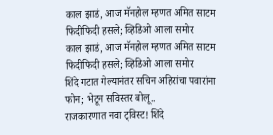काल झाडं, आज मॅनहोल म्हणत अमित साटम फिदीफिदी हसले; व्हिडिओ आला समोर
काल झाडं, आज मॅनहोल म्हणत अमित साटम फिदीफिदी हसले; व्हिडिओ आला समोर
शिंदे गटात गेल्यानंतर सचिन अहिरांचा पवारांना फोन; भेटून सविस्तर बोलू..
राजकारणात नवा ट्विस्ट! शिंदे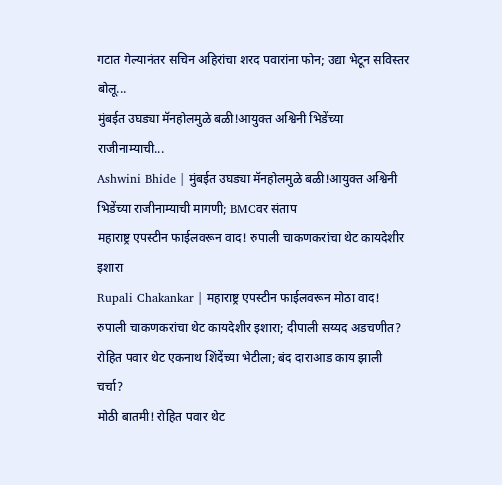गटात गेल्यानंतर सचिन अहिरांचा शरद पवारांना फोन; उद्या भेटून सविस्तर बोलू...
मुंबईत उघड्या मॅनहोलमुळे बळी!आयुक्त अश्विनी भिडेंच्या राजीनाम्याची...
Ashwini Bhide | मुंबईत उघड्या मॅनहोलमुळे बळी!आयुक्त अश्विनी भिडेंच्या राजीनाम्याची मागणी; BMCवर संताप
महाराष्ट्र एपस्टीन फाईलवरून वाद! रुपाली चाकणकरांचा थेट कायदेशीर इशारा
Rupali Chakankar | महाराष्ट्र एपस्टीन फाईलवरून मोठा वाद! रुपाली चाकणकरांचा थेट कायदेशीर इशारा; दीपाली सय्यद अडचणीत?
रोहित पवार थेट एकनाथ शिंदेंच्या भेटीला; बंद दाराआड काय झाली चर्चा?
मोठी बातमी! रोहित पवार थेट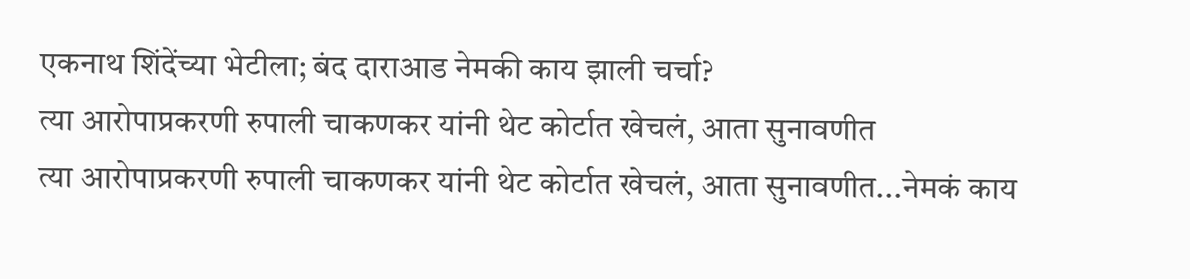एकनाथ शिंदेंच्या भेटीला; बंद दाराआड नेमकी काय झाली चर्चा?
त्या आरोपाप्रकरणी रुपाली चाकणकर यांनी थेट कोर्टात खेचलं, आता सुनावणीत
त्या आरोपाप्रकरणी रुपाली चाकणकर यांनी थेट कोर्टात खेचलं, आता सुनावणीत...नेमकं काय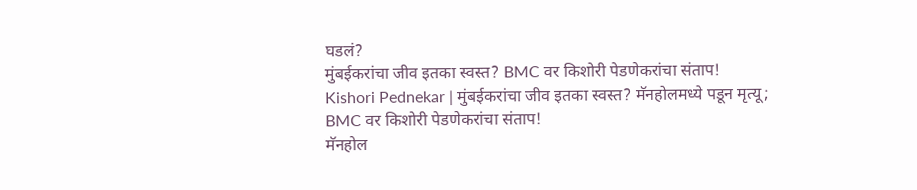घडलं?
मुंबईकरांचा जीव इतका स्वस्त? BMC वर किशोरी पेडणेकरांचा संताप!
Kishori Pednekar | मुंबईकरांचा जीव इतका स्वस्त? मॅनहोलमध्ये पडून मृत्यू; BMC वर किशोरी पेडणेकरांचा संताप!
मॅनहोल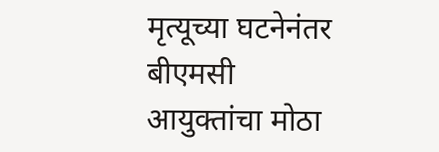मृत्यूच्या घटनेनंतर बीएमसी आयुक्तांचा मोठा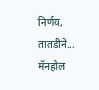निर्णय, तातडीने...
मॅनहोल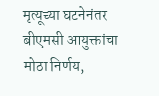मृत्यूच्या घटनेनंतर बीएमसी आयुक्तांचा मोठा निर्णय,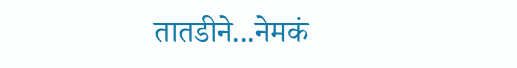तातडीने...नेमकं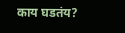काय घडतंय?